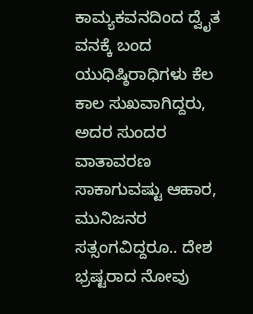ಕಾಮ್ಯಕವನದಿಂದ ದ್ವೈತ ವನಕ್ಕೆ ಬಂದ ಯುಧಿಷ್ಠಿರಾಧಿಗಳು ಕೆಲ ಕಾಲ ಸುಖವಾಗಿದ್ದರು, ಅದರ ಸುಂದರ ವಾತಾವರಣ ಸಾಕಾಗುವಷ್ಟು ಆಹಾರ, ಮುನಿಜನರ ಸತ್ಸಂಗವಿದ್ದರೂ.. ದೇಶ ಭ್ರಷ್ಟರಾದ ನೋವು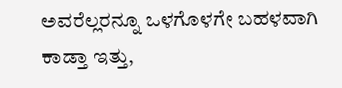ಅವರೆಲ್ಲರನ್ನೂ ಒಳಗೊಳಗೇ ಬಹಳವಾಗಿ ಕಾಡ್ತಾ ಇತ್ತು,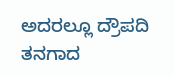ಅದರಲ್ಲೂ ದ್ರೌಪದಿ ತನಗಾದ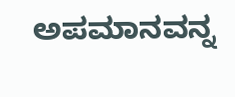ಅಪಮಾನವನ್ನ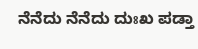ನೆನೆದು ನೆನೆದು ದುಃಖ ಪಡ್ತಾ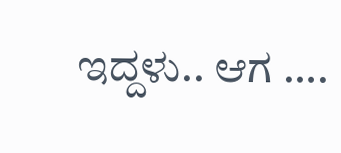ಇದ್ದಳು.. ಆಗ ….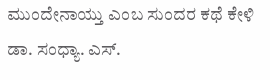ಮುಂದೇನಾಯ್ತು ಎಂಬ ಸುಂದರ ಕಥೆ ಕೇಳಿ ಡಾ. ಸಂಧ್ಯಾ. ಎಸ್.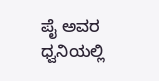ಪೈ ಅವರ ಧ್ವನಿಯಲ್ಲಿ